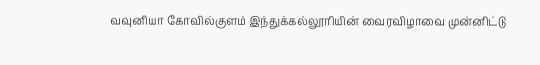வவுனியா கோவில்குளம் இந்துக்கல்லூரியின் வைரவிழாவை முன்னிட்டு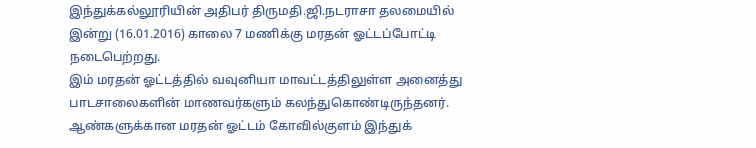இந்துக்கல்லூரியின் அதிபர் திருமதி.ஜி.நடராசா தலமையில் இன்று (16.01.2016) காலை 7 மணிக்கு மரதன் ஓட்டப்போட்டி நடைபெற்றது.
இம் மரதன் ஓட்டத்தில் வவுனியா மாவட்டத்திலுள்ள அனைத்து பாடசாலைகளின் மாணவர்களும் கலந்துகொண்டிருந்தனர்.
ஆண்களுக்கான மரதன் ஓட்டம் கோவில்குளம் இந்துக்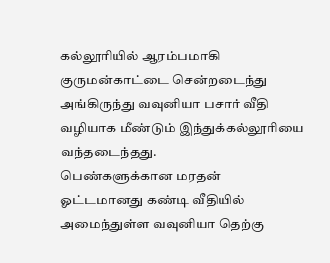கல்லூரியில் ஆரம்பமாகி குருமன்காட்டை சென்றடைந்து அங்கிருந்து வவுனியா பசார் வீதி வழியாக மீண்டும் இந்துக்கல்லூரியை வந்தடைந்தது.
பெண்களுக்கான மரதன் ஓட்டமானது கண்டி வீதியில் அமைந்துள்ள வவுனியா தெற்கு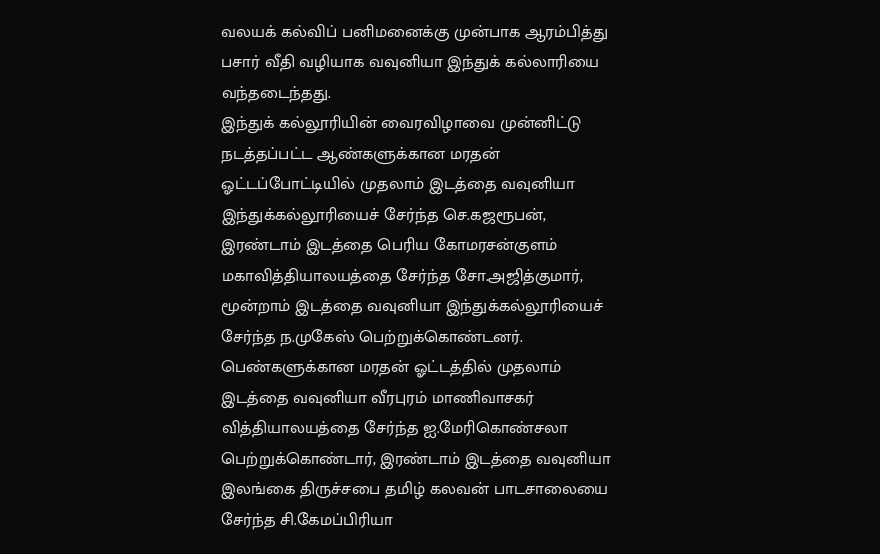வலயக் கல்விப் பனிமனைக்கு முன்பாக ஆரம்பித்து பசார் வீதி வழியாக வவுனியா இந்துக் கல்லாரியை வந்தடைந்தது.
இந்துக் கல்லூரியின் வைரவிழாவை முன்னிட்டு நடத்தப்பட்ட ஆண்களுக்கான மரதன் ஓட்டப்போட்டியில் முதலாம் இடத்தை வவுனியா இந்துக்கல்லூரியைச் சேர்ந்த செ.கஜரூபன், இரண்டாம் இடத்தை பெரிய கோமரசன்குளம் மகாவித்தியாலயத்தை சேர்ந்த சோ.அஜித்குமார், மூன்றாம் இடத்தை வவுனியா இந்துக்கல்லூரியைச் சேர்ந்த ந.முகேஸ் பெற்றுக்கொண்டனர்.
பெண்களுக்கான மரதன் ஓட்டத்தில் முதலாம் இடத்தை வவுனியா வீரபுரம் மாணிவாசகர் வித்தியாலயத்தை சேர்ந்த ஐ.மேரிகொண்சலா பெற்றுக்கொண்டார், இரண்டாம் இடத்தை வவுனியா இலங்கை திருச்சபை தமிழ் கலவன் பாடசாலையை சேர்ந்த சி.கேமப்பிரியா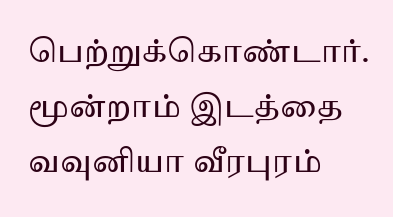பெற்றுக்கொண்டார். மூன்றாம் இடத்தை வவுனியா வீரபுரம்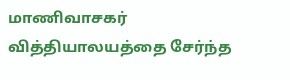மாணிவாசகர் வித்தியாலயத்தை சேர்ந்த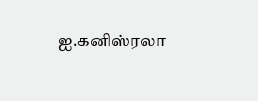ஐ.கனிஸ்ரலா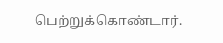பெற்றுக்கொண்டார்.